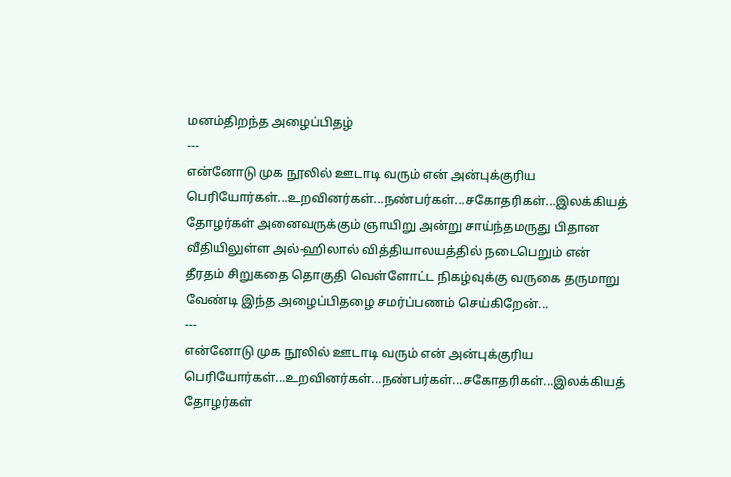மனம்திறந்த அழைப்பிதழ்
---
என்னோடு முக நூலில் ஊடாடி வரும் என் அன்புக்குரிய பெரியோர்கள்...உறவினர்கள்...நண்பர்கள்...சகோதரிகள்...இலக்கியத் தோழர்கள் அனைவருக்கும் ஞாயிறு அன்று சாய்ந்தமருது பிதான வீதியிலுள்ள அல்-ஹிலால் வித்தியாலயத்தில் நடைபெறும் என் தீரதம் சிறுகதை தொகுதி வெள்ளோட்ட நிகழ்வுக்கு வருகை தருமாறு வேண்டி இந்த அழைப்பிதழை சமர்ப்பணம் செய்கிறேன்...
---
என்னோடு முக நூலில் ஊடாடி வரும் என் அன்புக்குரிய பெரியோர்கள்...உறவினர்கள்...நண்பர்கள்...சகோதரிகள்...இலக்கியத் தோழர்கள்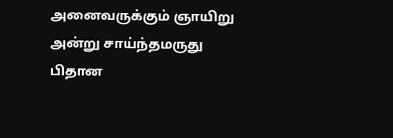அனைவருக்கும் ஞாயிறு அன்று சாய்ந்தமருது பிதான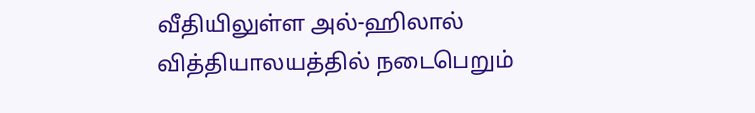வீதியிலுள்ள அல்-ஹிலால் வித்தியாலயத்தில் நடைபெறும்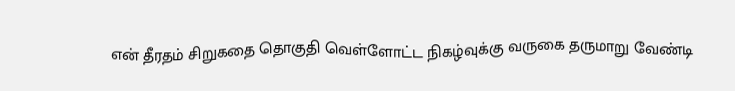என் தீரதம் சிறுகதை தொகுதி வெள்ளோட்ட நிகழ்வுக்கு வருகை தருமாறு வேண்டி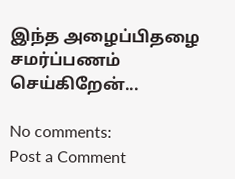இந்த அழைப்பிதழை சமர்ப்பணம் செய்கிறேன்...

No comments:
Post a Comment